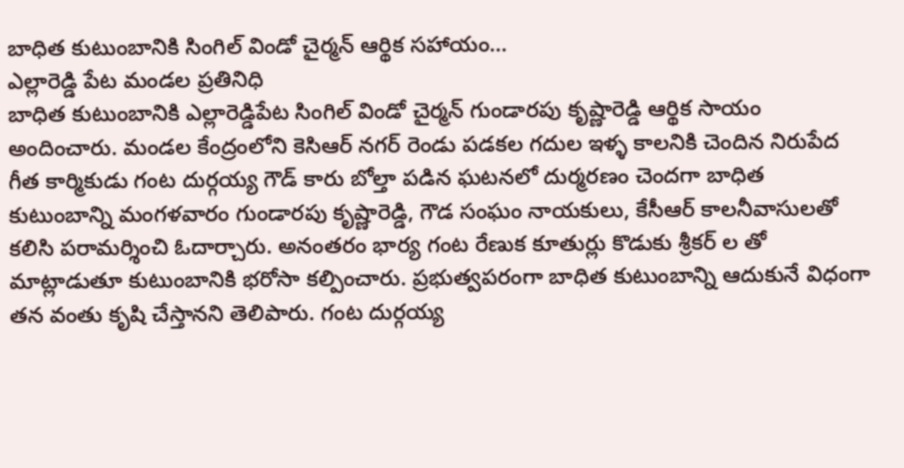బాధిత కుటుంబానికి సింగిల్ విండో చైర్మన్ ఆర్థిక సహాయం…
ఎల్లారెడ్డి పేట మండల ప్రతినిధి
బాధిత కుటుంబానికి ఎల్లారెడ్డిపేట సింగిల్ విండో చైర్మన్ గుండారపు కృష్ణారెడ్డి ఆర్థిక సాయం అందించారు. మండల కేంద్రంలోని కెసిఆర్ నగర్ రెండు పడకల గదుల ఇళ్ళ కాలనికి చెందిన నిరుపేద గీత కార్మికుడు గంట దుర్గయ్య గౌడ్ కారు బోల్తా పడిన ఘటనలో దుర్మరణం చెందగా బాధిత కుటుంబాన్ని మంగళవారం గుండారపు కృష్ణారెడ్డి, గౌడ సంఘం నాయకులు, కేసీఆర్ కాలనీవాసులతో కలిసి పరామర్శించి ఓదార్చారు. అనంతరం భార్య గంట రేణుక కూతుర్లు కొడుకు శ్రీకర్ ల తో మాట్లాడుతూ కుటుంబానికి భరోసా కల్పించారు. ప్రభుత్వపరంగా బాధిత కుటుంబాన్ని ఆదుకునే విధంగా తన వంతు కృషి చేస్తానని తెలిపారు. గంట దుర్గయ్య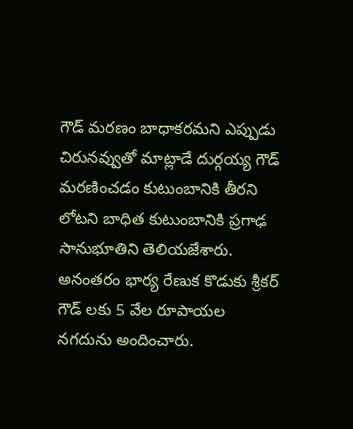గౌడ్ మరణం బాధాకరమని ఎప్పుడు చిరునవ్వుతో మాట్లాడే దుర్గయ్య గౌడ్ మరణించడం కుటుంబానికి తీరని లోటని బాధిత కుటుంబానికి ప్రగాఢ సానుభూతిని తెలియజేశారు. అనంతరం భార్య రేణుక కొడుకు శ్రీకర్ గౌడ్ లకు 5 వేల రూపాయల నగదును అందించారు.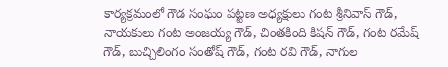కార్యక్రమంలో గౌడ సంఘం పట్టణ అధ్యక్షులు గంట శ్రీనివాస్ గౌడ్, నాయకులు గంట అంజయ్య గౌడ్, చింతకింది కిషన్ గౌడ్, గంట రమేష్ గౌడ్, బుచ్చిలింగం సంతోష్ గౌడ్, గంట రవి గౌడ్, నాగుల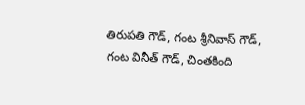తిరుపతి గౌడ్, గంట శ్రీనివాస్ గౌడ్, గంట వినీత్ గౌడ్, చింతకింది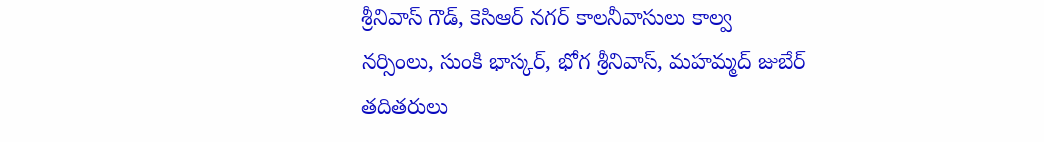శ్రీనివాస్ గౌడ్, కెసిఆర్ నగర్ కాలనీవాసులు కాల్వ నర్సింలు, సుంకి భాస్కర్, భోగ శ్రీనివాస్, మహమ్మద్ జుబేర్ తదితరులు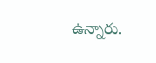ఉన్నారు.